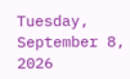Tuesday, September 8, 2026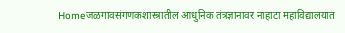Homeजळगावसंगणकशास्त्रातील आधुनिक तंत्रज्ञानावर नाहाटा महाविद्यालयात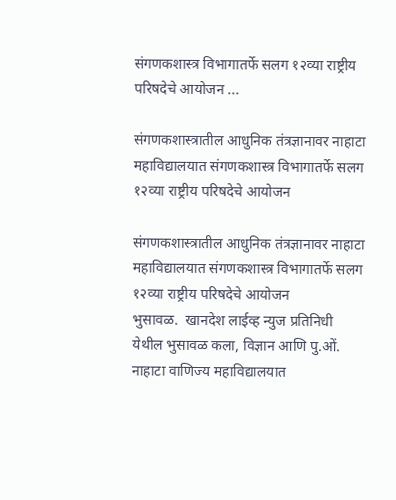संगणकशास्त्र विभागातर्फे सलग १२व्या राष्ट्रीय परिषदेचे आयोजन ...

संगणकशास्त्रातील आधुनिक तंत्रज्ञानावर नाहाटा महाविद्यालयात संगणकशास्त्र विभागातर्फे सलग १२व्या राष्ट्रीय परिषदेचे आयोजन

संगणकशास्त्रातील आधुनिक तंत्रज्ञानावर नाहाटा महाविद्यालयात संगणकशास्त्र विभागातर्फे सलग १२व्या राष्ट्रीय परिषदेचे आयोजन                                     भुसावळ.  खानदेश लाईव्ह न्युज प्रतिनिधी                    येथील भुसावळ कला, विज्ञान आणि पु.ओं. नाहाटा वाणिज्य महाविद्यालयात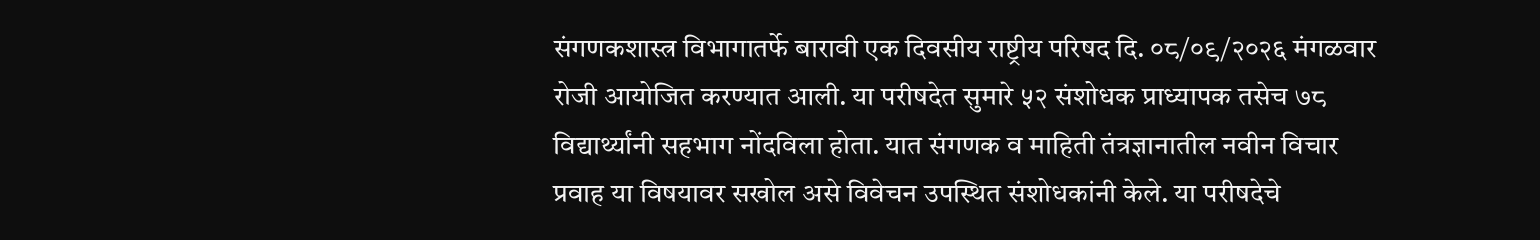संगणकशास्त्र विभागातर्फे बारावी एक दिवसीय राष्ट्रीय परिषद दि. ०८/०९/२०२६ मंगळवार रोजी आयोजित करण्यात आली. या परीषदेत सुमारे ५२ संशोधक प्राध्यापक तसेच ७८ विद्यार्थ्यांनी सहभाग नोंदविला होता. यात संगणक व माहिती तंत्रज्ञानातील नवीन विचार प्रवाह या विषयावर सखोल असे विवेचन उपस्थित संशोधकांनी केले. या परीषदेचे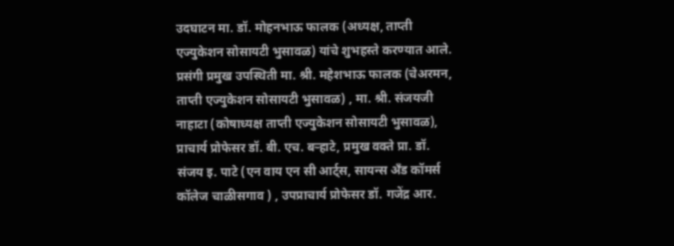उदघाटन मा. डॉ. मोहनभाऊ फालक (अध्यक्ष, ताप्ती एज्युकेशन सोसायटी भुसावळ) यांचे शुभहस्ते करण्यात आले. प्रसंगी प्रमुख उपस्थिती मा. श्री. महेशभाऊ फालक (चेअरमन, ताप्ती एज्युकेशन सोसायटी भुसावळ) , मा. श्री. संजयजी नाहाटा (कोषाध्यक्ष ताप्ती एज्युकेशन सोसायटी भुसावळ), प्राचार्य प्रोफेसर डॉ. बी. एच. बऱ्हाटे, प्रमुख वक्ते प्रा. डॉ. संजय इ. पाटे (एन वाय एन सी आर्ट्स, सायन्स अँड कॉमर्स कॉलेज चाळीसगाव ) , उपप्राचार्य प्रोफेसर डॉ. गजेंद्र आर.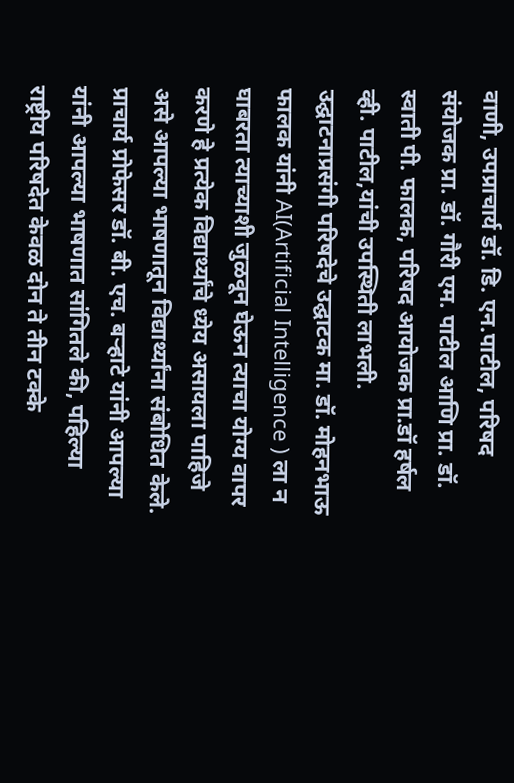वाणी, उपप्राचार्य डॉ. डि. एन.पाटील, परिषद संयोजक प्रा. डॉ. गौरी एम. पाटील आणि प्रा. डॉ. स्वाती पी. फालक, परिषद आयोजक प्रा.डॉ हर्षल व्ही. पाटील,यांची उपस्थिती लाभली.
उद्घाटनाप्रसंगी परिषदेचे उद्घाटक मा. डॉ. मोहनभाऊ फालक यांनी AI(Artificial Intelligence ) ला न घाबरता त्याच्याशी जुळवून घेऊन त्याचा योग्य वापर करणे हे प्रत्येक विद्यार्थ्यांचे ध्येय असायला पाहिजे असे आपल्या भाषणातून विद्यार्थ्यांना संबोधित केले. प्राचार्य प्रोफेसर डॉ. बी. एच. बऱ्हाटे यांनी आपल्या यांनी आपल्या भाषणात सांगितले की, पहिल्या राष्ट्रीय परिषदेत केवळ दोन ते तीन टक्के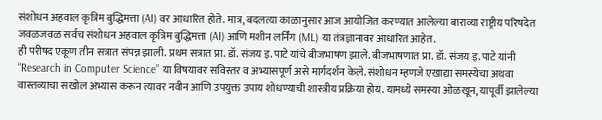संशोधन अहवाल कृत्रिम बुद्धिमत्ता (AI) वर आधारित होते. मात्र, बदलत्या काळानुसार आज आयोजित करण्यात आलेल्या बाराव्या राष्ट्रीय परिषदेत जवळजवळ सर्वच संशोधन अहवाल कृत्रिम बुद्धिमत्ता (AI) आणि मशीन लर्निंग (ML) या तंत्रज्ञानावर आधारित आहेत.
ही परीषद एकूण तीन सत्रात संपन्न झाली. प्रथम सत्रात प्रा. डॉ. संजय इ. पाटे यांचे बीजभाषण झाले. बीजभाषणात प्रा. डॉ. संजय इ. पाटे यांनी “Research in Computer Science” या विषयावर सविस्तर व अभ्यासपूर्ण असे मार्गदर्शन केले. संशोधन म्हणजे एखाद्या समस्येचा अथवा वास्तव्याचा सखोल अभ्यास करून त्यावर नवीन आणि उपयुक्त उपाय शोधण्याची शास्त्रीय प्रक्रिया होय. यामध्ये समस्या ओळखून, यापूर्वी झालेल्या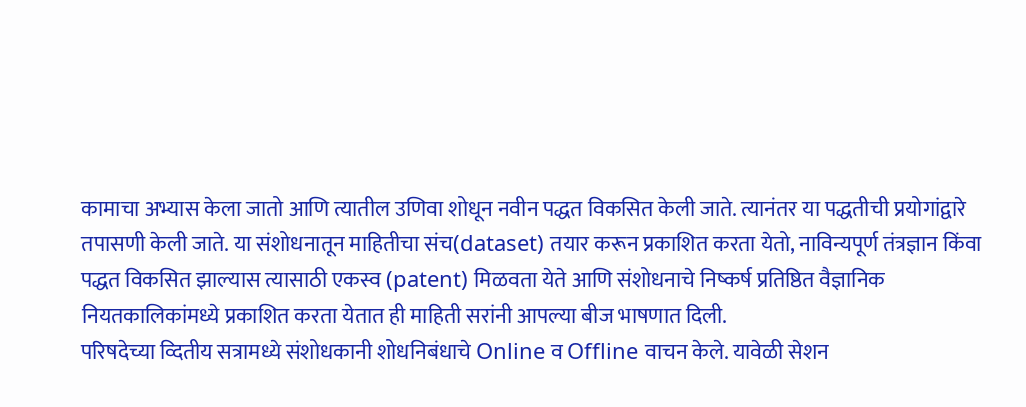कामाचा अभ्यास केला जातो आणि त्यातील उणिवा शोधून नवीन पद्धत विकसित केली जाते. त्यानंतर या पद्धतीची प्रयोगांद्वारे तपासणी केली जाते. या संशोधनातून माहितीचा संच(dataset) तयार करून प्रकाशित करता येतो, नाविन्यपूर्ण तंत्रज्ञान किंवा पद्धत विकसित झाल्यास त्यासाठी एकस्व (patent) मिळवता येते आणि संशोधनाचे निष्कर्ष प्रतिष्ठित वैज्ञानिक नियतकालिकांमध्ये प्रकाशित करता येतात ही माहिती सरांनी आपल्या बीज भाषणात दिली.
परिषदेच्या व्दितीय सत्रामध्ये संशोधकानी शोधनिबंधाचे Online व Offline वाचन केले. यावेळी सेशन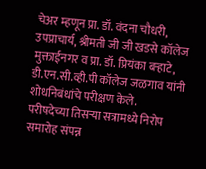चेअर म्हणून प्रा. डॉ. वंदना चौधरी, उपप्राचार्य, श्रीमती जी जी खडसे कॉलेज मुक्ताईनगर व प्रा. डॉ. प्रियंका बऱ्हाटे, डी.एन.सी.व्ही.पी कॉलेज जळगाव यांनी शोधनिबंधांचे परीक्षण केले.
परीषदेच्या तिसऱ्या सत्रामध्ये निरोप समारोह संपन्न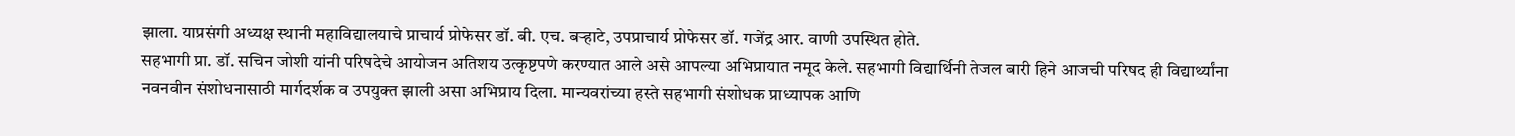झाला. याप्रसंगी अध्यक्ष स्थानी महाविद्यालयाचे प्राचार्य प्रोफेसर डॉ. बी. एच. बऱ्हाटे, उपप्राचार्य प्रोफेसर डॉ. गजेंद्र आर. वाणी उपस्थित होते.
सहभागी प्रा. डॉ. सचिन जोशी यांनी परिषदेचे आयोजन अतिशय उत्कृष्टपणे करण्यात आले असे आपल्या अभिप्रायात नमूद केले. सहभागी विद्यार्थिनी तेजल बारी हिने आजची परिषद ही विद्यार्थ्यांना नवनवीन संशोधनासाठी मार्गदर्शक व उपयुक्त झाली असा अभिप्राय दिला. मान्यवरांच्या हस्ते सहभागी संशोधक प्राध्यापक आणि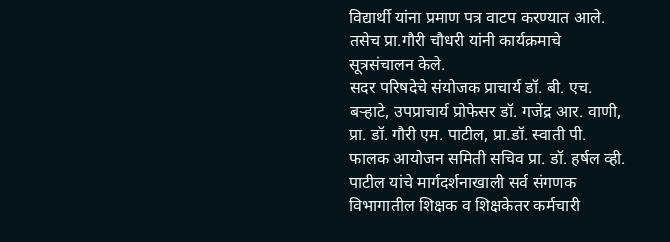विद्यार्थी यांना प्रमाण पत्र वाटप करण्यात आले. तसेच प्रा.गौरी चौधरी यांनी कार्यक्रमाचे सूत्रसंचालन केले.
सदर परिषदेचे संयोजक प्राचार्य डॉ. बी. एच. बऱ्हाटे, उपप्राचार्य प्रोफेसर डॉ. गजेंद्र आर. वाणी, प्रा. डॉ. गौरी एम. पाटील, प्रा.डॉ. स्वाती पी. फालक आयोजन समिती सचिव प्रा. डॉ. हर्षल व्ही. पाटील यांचे मार्गदर्शनाखाली सर्व संगणक विभागातील शिक्षक व शिक्षकेतर कर्मचारी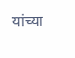यांच्या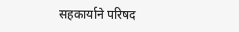सहकार्याने परिषद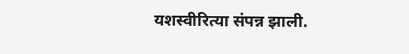यशस्वीरित्या संपन्न झाली.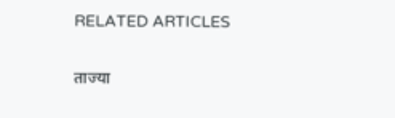RELATED ARTICLES

ताज्या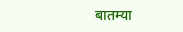बातम्या